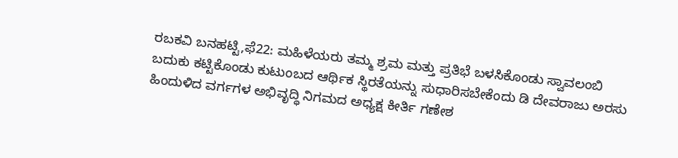ರಬಕವಿ ಬನಹಟ್ಟಿ,ಫೆ22: ಮಹಿಳೆಯರು ತಮ್ಮ ಶ್ರಮ ಮತ್ತು ಪ್ರತಿಭೆ ಬಳಸಿಕೊಂಡು ಸ್ವಾವಲಂಬಿ ಬದುಕು ಕಟ್ಟಿಕೊಂಡು ಕುಟುಂಬದ ಆರ್ಥಿಕ ಸ್ಥಿರತೆಯನ್ನು ಸುಧಾರಿಸಬೇಕೆಂದು ಡಿ ದೇವರಾಜು ಅರಸು ಹಿಂದುಳಿದ ವರ್ಗಗಳ ಅಭಿವೃದ್ಧಿ ನಿಗಮದ ಅಧ್ಯಕ್ಷ ಕೀರ್ತಿ ಗಣೇಶ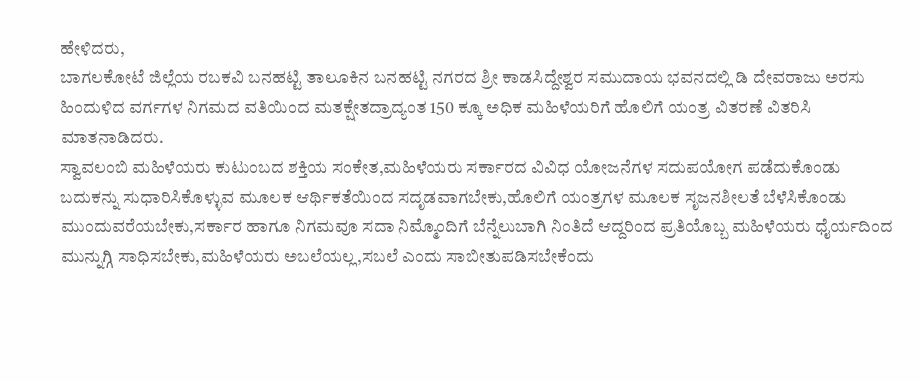ಹೇಳಿದರು,
ಬಾಗಲಕೋಟೆ ಜಿಲ್ಲೆಯ ರಬಕವಿ ಬನಹಟ್ಟಿ ತಾಲೂಕಿನ ಬನಹಟ್ಟಿ ನಗರದ ಶ್ರೀ ಕಾಡಸಿದ್ದೇಶ್ವರ ಸಮುದಾಯ ಭವನದಲ್ಲಿ ಡಿ ದೇವರಾಜು ಅರಸು ಹಿಂದುಳಿದ ವರ್ಗಗಳ ನಿಗಮದ ವತಿಯಿಂದ ಮತಕ್ಷೇತದ್ರಾದ್ಯಂತ 150 ಕ್ಕೂ ಅಧಿಕ ಮಹಿಳೆಯರಿಗೆ ಹೊಲಿಗೆ ಯಂತ್ರ ವಿತರಣೆ ವಿತರಿಸಿ ಮಾತನಾಡಿದರು.
ಸ್ವಾವಲಂಬಿ ಮಹಿಳೆಯರು ಕುಟುಂಬದ ಶಕ್ತಿಯ ಸಂಕೇತ,ಮಹಿಳೆಯರು ಸರ್ಕಾರದ ವಿವಿಧ ಯೋಜನೆಗಳ ಸದುಪಯೋಗ ಪಡೆದುಕೊಂಡು ಬದುಕನ್ನು ಸುಧಾರಿಸಿಕೊಳ್ಳುವ ಮೂಲಕ ಆರ್ಥಿಕತೆಯಿಂದ ಸದೃಡವಾಗಬೇಕು,ಹೊಲಿಗೆ ಯಂತ್ರಗಳ ಮೂಲಕ ಸೃಜನಶೀಲತೆ ಬೆಳೆಸಿಕೊಂಡು ಮುಂದುವರೆಯಬೇಕು,ಸರ್ಕಾರ ಹಾಗೂ ನಿಗಮವೂ ಸದಾ ನಿಮ್ಮೊಂದಿಗೆ ಬೆನ್ನೆಲುಬಾಗಿ ನಿಂತಿದೆ ಆದ್ದರಿಂದ ಪ್ರತಿಯೊಬ್ಬ ಮಹಿಳೆಯರು ಧೈರ್ಯದಿಂದ ಮುನ್ನುಗ್ಗಿ ಸಾಧಿಸಬೇಕು,ಮಹಿಳೆಯರು ಅಬಲೆಯಲ್ಲ,ಸಬಲೆ ಎಂದು ಸಾಬೀತುಪಡಿಸಬೇಕೆಂದು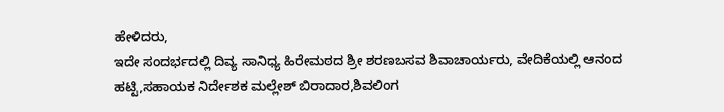ಹೇಳಿದರು,
ಇದೇ ಸಂದರ್ಭದಲ್ಲಿ ದಿವ್ಯ ಸಾನಿಧ್ಯ ಹಿರೇಮಠದ ಶ್ರೀ ಶರಣಬಸವ ಶಿವಾಚಾರ್ಯರು, ವೇದಿಕೆಯಲ್ಲಿ ಆನಂದ ಹಟ್ಟಿ,ಸಹಾಯಕ ನಿರ್ದೇಶಕ ಮಲ್ಲೇಶ್ ಬಿರಾದಾರ,ಶಿವಲಿಂಗ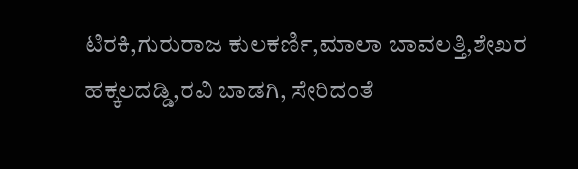ಟಿರಕಿ,ಗುರುರಾಜ ಕುಲಕರ್ಣಿ,ಮಾಲಾ ಬಾವಲತ್ತಿ,ಶೇಖರ ಹಕ್ಕಲದಡ್ಡಿ,ರವಿ ಬಾಡಗಿ, ಸೇರಿದಂತೆ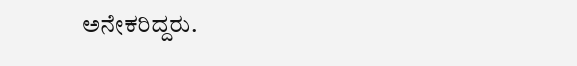ಅನೇಕರಿದ್ದರು.